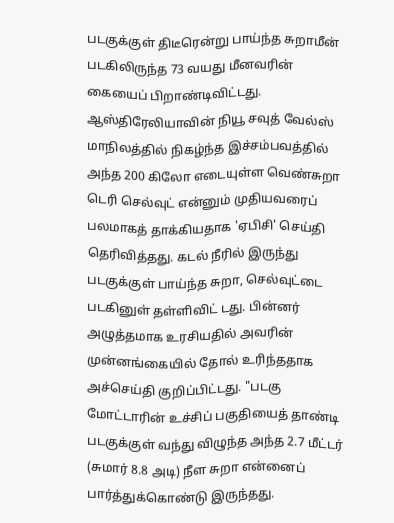படகுக்குள் திடீரென்று பாய்ந்த சுறாமீன் படகிலிருந்த 73 வயது மீனவரின் கையைப் பிறாண்டிவிட்டது. ஆஸ்திரேலியாவின் நியூ சவுத் வேல்ஸ் மாநிலத்தில் நிகழ்ந்த இச்சம்பவத்தில் அந்த 200 கிலோ எடையுள்ள வெண்சுறா டெரி செல்வுட் என்னும் முதியவரைப் பலமாகத் தாக்கியதாக 'ஏபிசி' செய்தி தெரிவித்தது. கடல் நீரில் இருந்து படகுக்குள் பாய்ந்த சுறா, செல்வுட்டை படகினுள் தள்ளிவிட் டது. பின்னர் அழுத்தமாக உரசியதில் அவரின் முன்னங்கையில் தோல் உரிந்ததாக அச்செய்தி குறிப்பிட்டது. "படகு மோட்டாரின் உச்சிப் பகுதியைத் தாண்டி படகுக்குள் வந்து விழுந்த அந்த 2.7 மீட்டர் (சுமார் 8.8 அடி) நீள சுறா என்னைப் பார்த்துக்கொண்டு இருந்தது.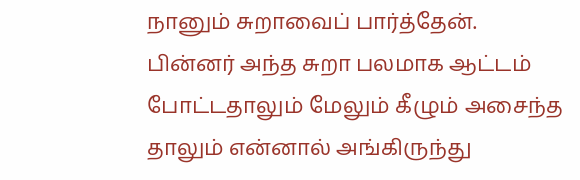நானும் சுறாவைப் பார்த்தேன். பின்னர் அந்த சுறா பலமாக ஆட்டம் போட்டதாலும் மேலும் கீழும் அசைந்த தாலும் என்னால் அங்கிருந்து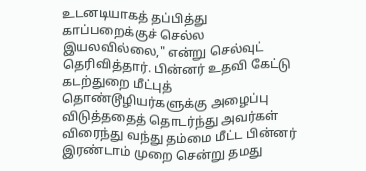உடனடியாகத் தப்பித்து காப்பறைக்குச் செல்ல இயலவில்லை," என்று செல்வுட் தெரிவித்தார். பின்னர் உதவி கேட்டு கடற்துறை மீட்புத் தொண்டூழியர்களுக்கு அழைப்பு விடுத்ததைத் தொடர்ந்து அவர்கள் விரைந்து வந்து தம்மை மீட்ட பின்னர் இரண்டாம் முறை சென்று தமது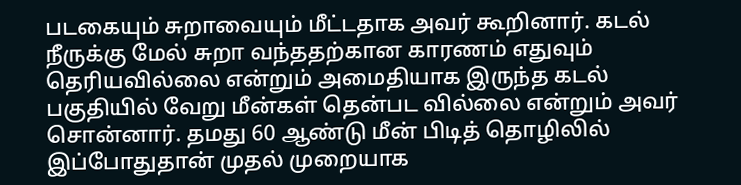படகையும் சுறாவையும் மீட்டதாக அவர் கூறினார். கடல் நீருக்கு மேல் சுறா வந்ததற்கான காரணம் எதுவும் தெரியவில்லை என்றும் அமைதியாக இருந்த கடல் பகுதியில் வேறு மீன்கள் தென்பட வில்லை என்றும் அவர் சொன்னார். தமது 60 ஆண்டு மீன் பிடித் தொழிலில் இப்போதுதான் முதல் முறையாக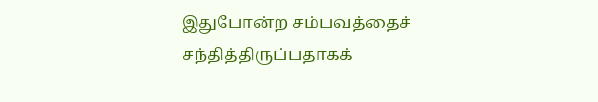இதுபோன்ற சம்பவத்தைச் சந்தித்திருப்பதாகக்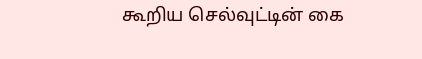கூறிய செல்வுட்டின் கை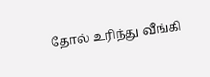தோல் உரிந்து வீங்கி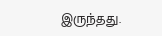இருந்தது.